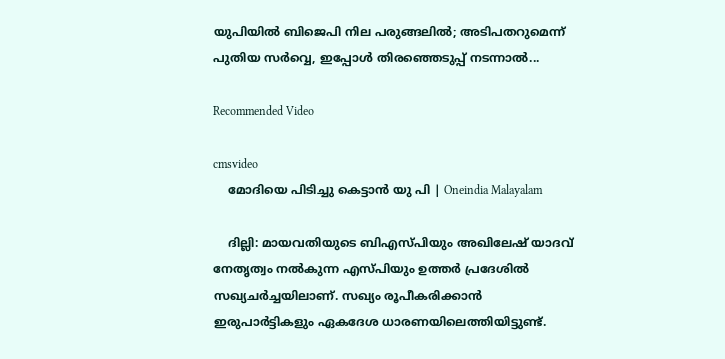യുപിയില്‍ ബിജെപി നില പരുങ്ങലില്‍; അടിപതറുമെന്ന് പുതിയ സര്‍വ്വെ, ഇപ്പോള്‍ തിരഞ്ഞെടുപ്പ് നടന്നാല്‍...

Recommended Video

cmsvideo
    മോദിയെ പിടിച്ചു കെട്ടാൻ യു പി | Oneindia Malayalam

    ദില്ലി: മായവതിയുടെ ബിഎസ്പിയും അഖിലേഷ് യാദവ് നേതൃത്വം നല്‍കുന്ന എസ്പിയും ഉത്തര്‍ പ്രദേശില്‍ സഖ്യചര്‍ച്ചയിലാണ്. സഖ്യം രൂപീകരിക്കാന്‍ ഇരുപാര്‍ട്ടികളും ഏകദേശ ധാരണയിലെത്തിയിട്ടുണ്ട്.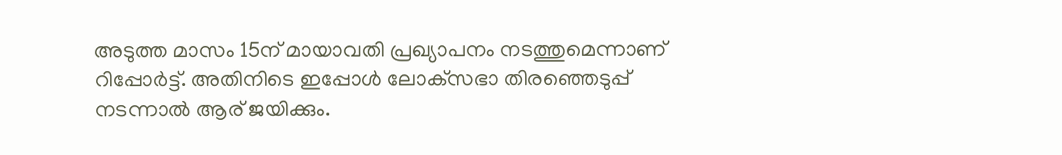അടുത്ത മാസം 15ന് മായാവതി പ്രഖ്യാപനം നടത്തുമെന്നാണ് റിപ്പോര്‍ട്ട്. അതിനിടെ ഇപ്പോള്‍ ലോക്‌സഭാ തിരഞ്ഞെടുപ്പ് നടന്നാല്‍ ആര് ജയിക്കും.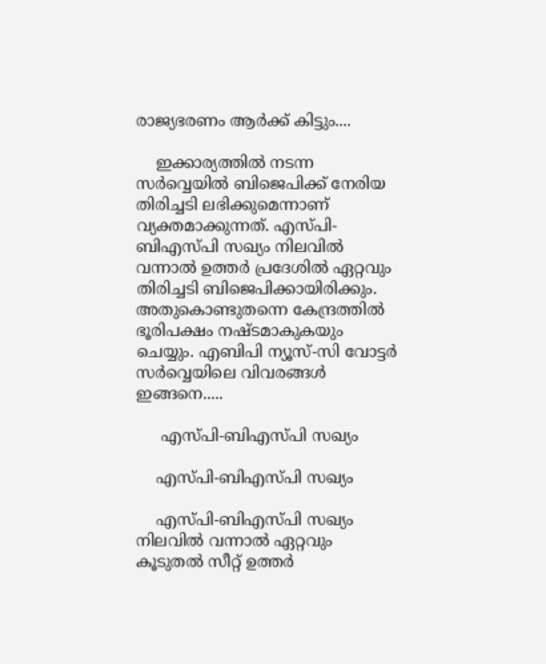രാജ്യഭരണം ആര്‍ക്ക് കിട്ടും....

    ഇക്കാര്യത്തില്‍ നടന്ന സര്‍വ്വെയില്‍ ബിജെപിക്ക് നേരിയ തിരിച്ചടി ലഭിക്കുമെന്നാണ് വ്യക്തമാക്കുന്നത്. എസ്പി-ബിഎസ്പി സഖ്യം നിലവില്‍ വന്നാല്‍ ഉത്തര്‍ പ്രദേശില്‍ ഏറ്റവും തിരിച്ചടി ബിജെപിക്കായിരിക്കും. അതുകൊണ്ടുതന്നെ കേന്ദ്രത്തില്‍ ഭൂരിപക്ഷം നഷ്ടമാകുകയും ചെയ്യും. എബിപി ന്യൂസ്-സി വോട്ടര്‍ സര്‍വ്വെയിലെ വിവരങ്ങള്‍ ഇങ്ങനെ.....

     എസ്പി-ബിഎസ്പി സഖ്യം

    എസ്പി-ബിഎസ്പി സഖ്യം

    എസ്പി-ബിഎസ്പി സഖ്യം നിലവില്‍ വന്നാല്‍ ഏറ്റവും കൂടുതല്‍ സീറ്റ് ഉത്തര്‍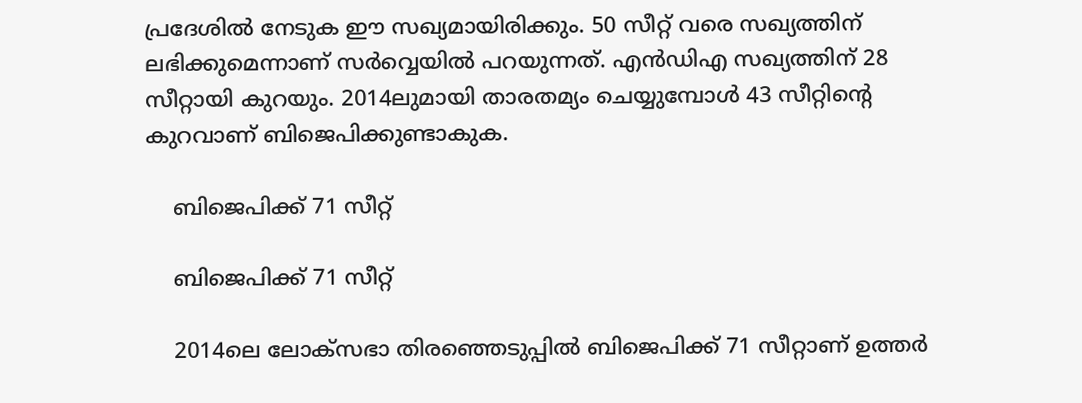പ്രദേശില്‍ നേടുക ഈ സഖ്യമായിരിക്കും. 50 സീറ്റ് വരെ സഖ്യത്തിന് ലഭിക്കുമെന്നാണ് സര്‍വ്വെയില്‍ പറയുന്നത്. എന്‍ഡിഎ സഖ്യത്തിന് 28 സീറ്റായി കുറയും. 2014ലുമായി താരതമ്യം ചെയ്യുമ്പോള്‍ 43 സീറ്റിന്റെ കുറവാണ് ബിജെപിക്കുണ്ടാകുക.

    ബിജെപിക്ക് 71 സീറ്റ്

    ബിജെപിക്ക് 71 സീറ്റ്

    2014ലെ ലോക്‌സഭാ തിരഞ്ഞെടുപ്പില്‍ ബിജെപിക്ക് 71 സീറ്റാണ് ഉത്തര്‍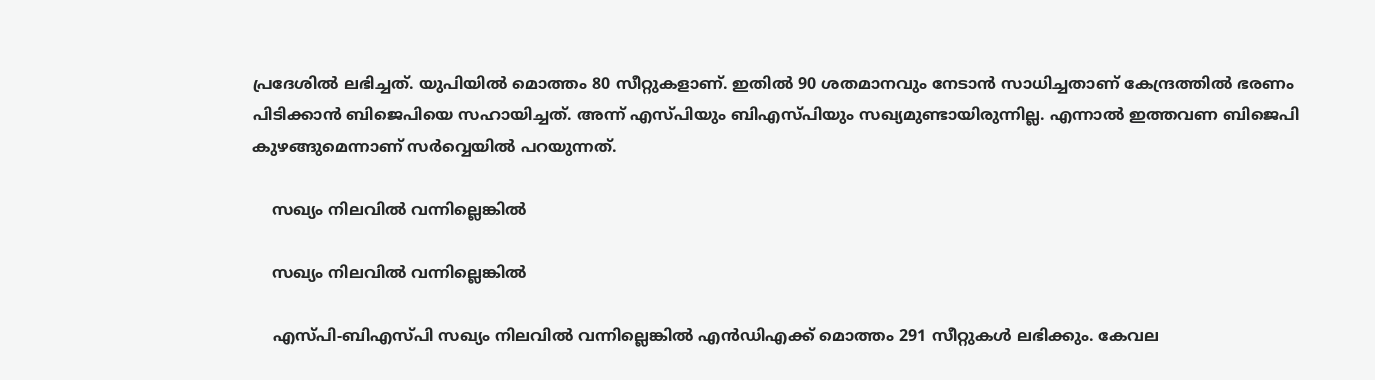പ്രദേശില്‍ ലഭിച്ചത്. യുപിയില്‍ മൊത്തം 80 സീറ്റുകളാണ്. ഇതില്‍ 90 ശതമാനവും നേടാന്‍ സാധിച്ചതാണ് കേന്ദ്രത്തില്‍ ഭരണം പിടിക്കാന്‍ ബിജെപിയെ സഹായിച്ചത്. അന്ന് എസ്പിയും ബിഎസ്പിയും സഖ്യമുണ്ടായിരുന്നില്ല. എന്നാല്‍ ഇത്തവണ ബിജെപി കുഴങ്ങുമെന്നാണ് സര്‍വ്വെയില്‍ പറയുന്നത്.

    സഖ്യം നിലവില്‍ വന്നില്ലെങ്കില്‍

    സഖ്യം നിലവില്‍ വന്നില്ലെങ്കില്‍

    എസ്പി-ബിഎസ്പി സഖ്യം നിലവില്‍ വന്നില്ലെങ്കില്‍ എന്‍ഡിഎക്ക് മൊത്തം 291 സീറ്റുകള്‍ ലഭിക്കും. കേവല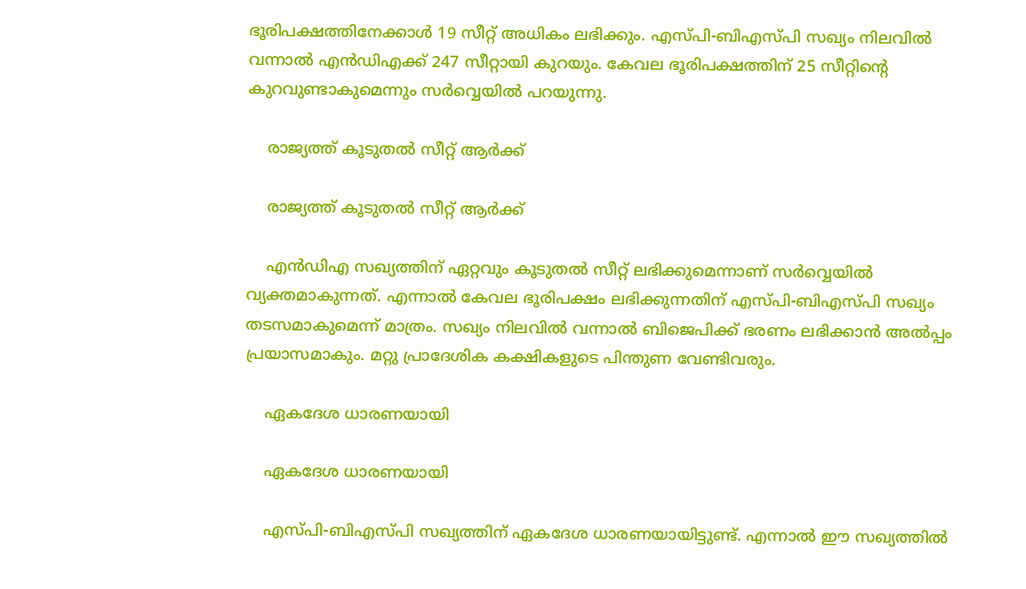ഭൂരിപക്ഷത്തിനേക്കാള്‍ 19 സീറ്റ് അധികം ലഭിക്കും. എസ്പി-ബിഎസ്പി സഖ്യം നിലവില്‍ വന്നാല്‍ എന്‍ഡിഎക്ക് 247 സീറ്റായി കുറയും. കേവല ഭൂരിപക്ഷത്തിന് 25 സീറ്റിന്റെ കുറവുണ്ടാകുമെന്നും സര്‍വ്വെയില്‍ പറയുന്നു.

    രാജ്യത്ത് കൂടുതല്‍ സീറ്റ് ആര്‍ക്ക്

    രാജ്യത്ത് കൂടുതല്‍ സീറ്റ് ആര്‍ക്ക്

    എന്‍ഡിഎ സഖ്യത്തിന് ഏറ്റവും കൂടുതല്‍ സീറ്റ് ലഭിക്കുമെന്നാണ് സര്‍വ്വെയില്‍ വ്യക്തമാകുന്നത്. എന്നാല്‍ കേവല ഭൂരിപക്ഷം ലഭിക്കുന്നതിന് എസ്പി-ബിഎസ്പി സഖ്യം തടസമാകുമെന്ന് മാത്രം. സഖ്യം നിലവില്‍ വന്നാല്‍ ബിജെപിക്ക് ഭരണം ലഭിക്കാന്‍ അല്‍പ്പം പ്രയാസമാകും. മറ്റു പ്രാദേശിക കക്ഷികളുടെ പിന്തുണ വേണ്ടിവരും.

    ഏകദേശ ധാരണയായി

    ഏകദേശ ധാരണയായി

    എസ്പി-ബിഎസ്പി സഖ്യത്തിന് ഏകദേശ ധാരണയായിട്ടുണ്ട്. എന്നാല്‍ ഈ സഖ്യത്തില്‍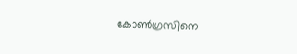കോണ്‍ഗ്രസിനെ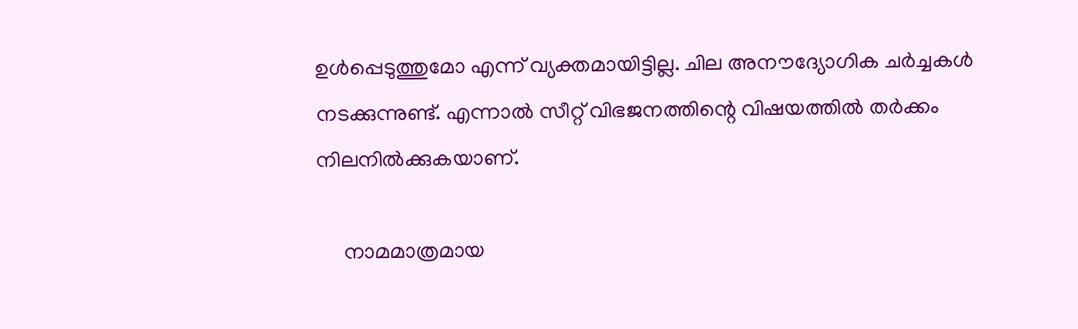ഉള്‍പ്പെടുത്തുമോ എന്ന് വ്യക്തമായിട്ടില്ല. ചില അനൗദ്യോഗിക ചര്‍ച്ചകള്‍ നടക്കുന്നുണ്ട്. എന്നാല്‍ സീറ്റ് വിഭജനത്തിന്റെ വിഷയത്തില്‍ തര്‍ക്കം നിലനില്‍ക്കുകയാണ്.

     നാമമാത്രമായ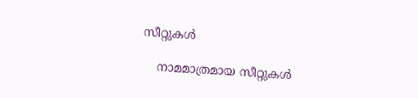സീറ്റുകള്‍

    നാമമാത്രമായ സീറ്റുകള്‍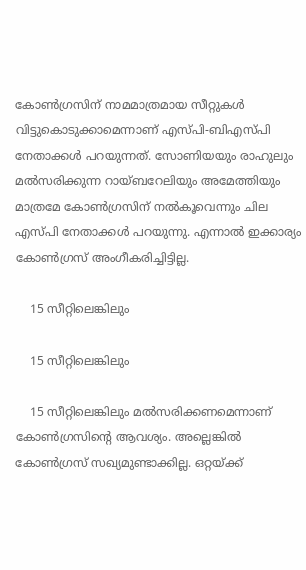കോണ്‍ഗ്രസിന് നാമമാത്രമായ സീറ്റുകള്‍ വിട്ടുകൊടുക്കാമെന്നാണ് എസ്പി-ബിഎസ്പി നേതാക്കള്‍ പറയുന്നത്. സോണിയയും രാഹുലും മല്‍സരിക്കുന്ന റായ്ബറേലിയും അമേത്തിയും മാത്രമേ കോണ്‍ഗ്രസിന് നല്‍കൂവെന്നും ചില എസ്പി നേതാക്കള്‍ പറയുന്നു. എന്നാല്‍ ഇക്കാര്യം കോണ്‍ഗ്രസ് അംഗീകരിച്ചിട്ടില്ല.

    15 സീറ്റിലെങ്കിലും

    15 സീറ്റിലെങ്കിലും

    15 സീറ്റിലെങ്കിലും മല്‍സരിക്കണമെന്നാണ് കോണ്‍ഗ്രസിന്റെ ആവശ്യം. അല്ലെങ്കില്‍ കോണ്‍ഗ്രസ് സഖ്യമുണ്ടാക്കില്ല. ഒറ്റയ്ക്ക്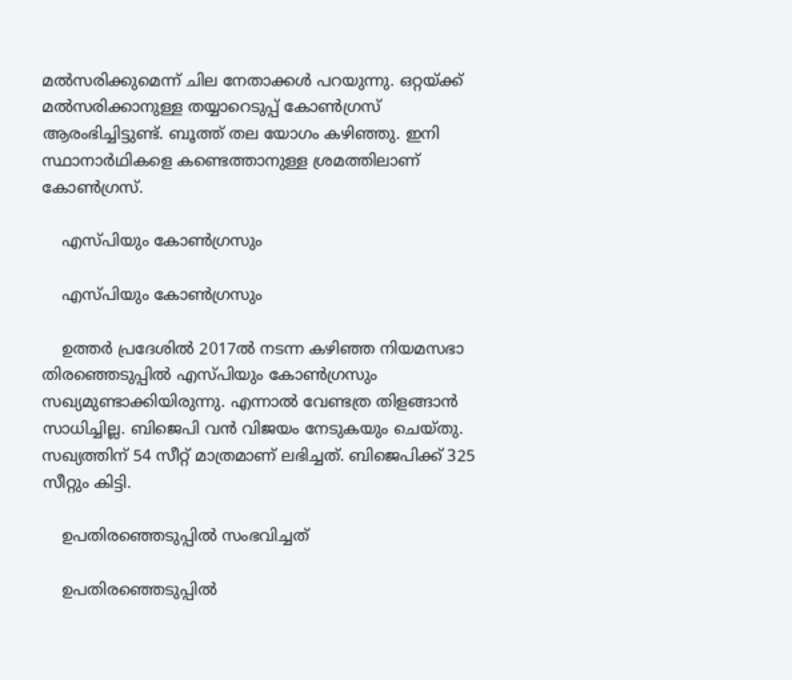മല്‍സരിക്കുമെന്ന് ചില നേതാക്കള്‍ പറയുന്നു. ഒറ്റയ്ക്ക് മല്‍സരിക്കാനുള്ള തയ്യാറെടുപ്പ് കോണ്‍ഗ്രസ് ആരംഭിച്ചിട്ടുണ്ട്. ബൂത്ത് തല യോഗം കഴിഞ്ഞു. ഇനി സ്ഥാനാര്‍ഥികളെ കണ്ടെത്താനുള്ള ശ്രമത്തിലാണ് കോണ്‍ഗ്രസ്.

    എസ്പിയും കോണ്‍ഗ്രസും

    എസ്പിയും കോണ്‍ഗ്രസും

    ഉത്തര്‍ പ്രദേശില്‍ 2017ല്‍ നടന്ന കഴിഞ്ഞ നിയമസഭാ തിരഞ്ഞെടുപ്പില്‍ എസ്പിയും കോണ്‍ഗ്രസും സഖ്യമുണ്ടാക്കിയിരുന്നു. എന്നാല്‍ വേണ്ടത്ര തിളങ്ങാന്‍ സാധിച്ചില്ല. ബിജെപി വന്‍ വിജയം നേടുകയും ചെയ്തു. സഖ്യത്തിന് 54 സീറ്റ് മാത്രമാണ് ലഭിച്ചത്. ബിജെപിക്ക് 325 സീറ്റും കിട്ടി.

    ഉപതിരഞ്ഞെടുപ്പില്‍ സംഭവിച്ചത്

    ഉപതിരഞ്ഞെടുപ്പില്‍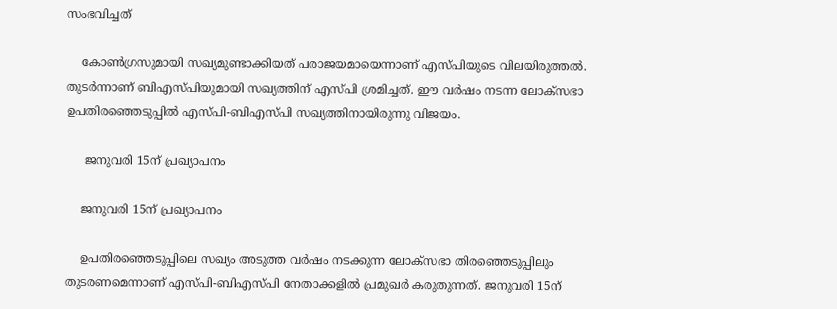സംഭവിച്ചത്

    കോണ്‍ഗ്രസുമായി സഖ്യമുണ്ടാക്കിയത് പരാജയമായെന്നാണ് എസ്പിയുടെ വിലയിരുത്തല്‍. തുടര്‍ന്നാണ് ബിഎസ്പിയുമായി സഖ്യത്തിന് എസ്പി ശ്രമിച്ചത്. ഈ വര്‍ഷം നടന്ന ലോക്‌സഭാ ഉപതിരഞ്ഞെടുപ്പില്‍ എസ്പി-ബിഎസ്പി സഖ്യത്തിനായിരുന്നു വിജയം.

     ജനുവരി 15ന് പ്രഖ്യാപനം

    ജനുവരി 15ന് പ്രഖ്യാപനം

    ഉപതിരഞ്ഞെടുപ്പിലെ സഖ്യം അടുത്ത വര്‍ഷം നടക്കുന്ന ലോക്‌സഭാ തിരഞ്ഞെടുപ്പിലും തുടരണമെന്നാണ് എസ്പി-ബിഎസ്പി നേതാക്കളില്‍ പ്രമുഖര്‍ കരുതുന്നത്. ജനുവരി 15ന്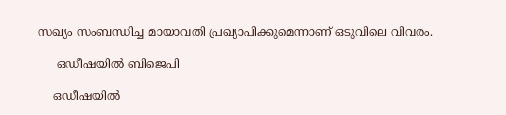സഖ്യം സംബന്ധിച്ച മായാവതി പ്രഖ്യാപിക്കുമെന്നാണ് ഒടുവിലെ വിവരം.

     ഒഡീഷയില്‍ ബിജെപി

    ഒഡീഷയില്‍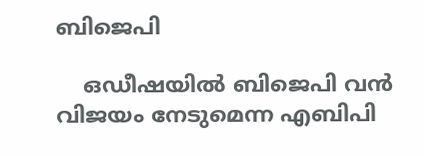ബിജെപി

    ഒഡീഷയില്‍ ബിജെപി വന്‍ വിജയം നേടുമെന്ന എബിപി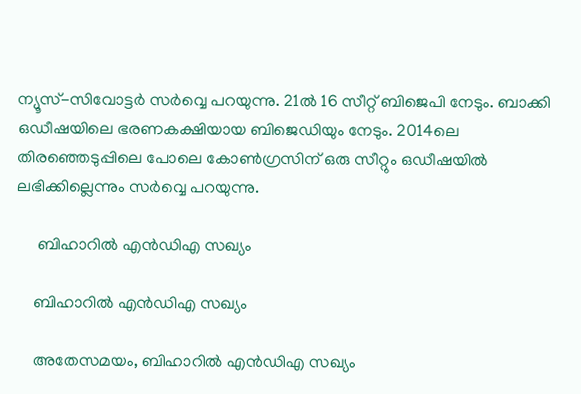ന്യൂസ്-സിവോട്ടര്‍ സര്‍വ്വെ പറയുന്നു. 21ല്‍ 16 സീറ്റ് ബിജെപി നേടും. ബാക്കി ഒഡീഷയിലെ ഭരണകക്ഷിയായ ബിജെഡിയും നേടും. 2014ലെ തിരഞ്ഞെടുപ്പിലെ പോലെ കോണ്‍ഗ്രസിന് ഒരു സീറ്റും ഒഡീഷയില്‍ ലഭിക്കില്ലെന്നും സര്‍വ്വെ പറയുന്നു.

     ബിഹാറില്‍ എന്‍ഡിഎ സഖ്യം

    ബിഹാറില്‍ എന്‍ഡിഎ സഖ്യം

    അതേസമയം, ബിഹാറില്‍ എന്‍ഡിഎ സഖ്യം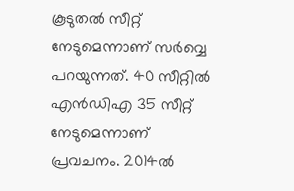കൂടുതല്‍ സീറ്റ് നേടുമെന്നാണ് സര്‍വ്വെ പറയുന്നത്. 40 സീറ്റില്‍ എന്‍ഡിഎ 35 സീറ്റ് നേടുമെന്നാണ് പ്രവചനം. 2014ല്‍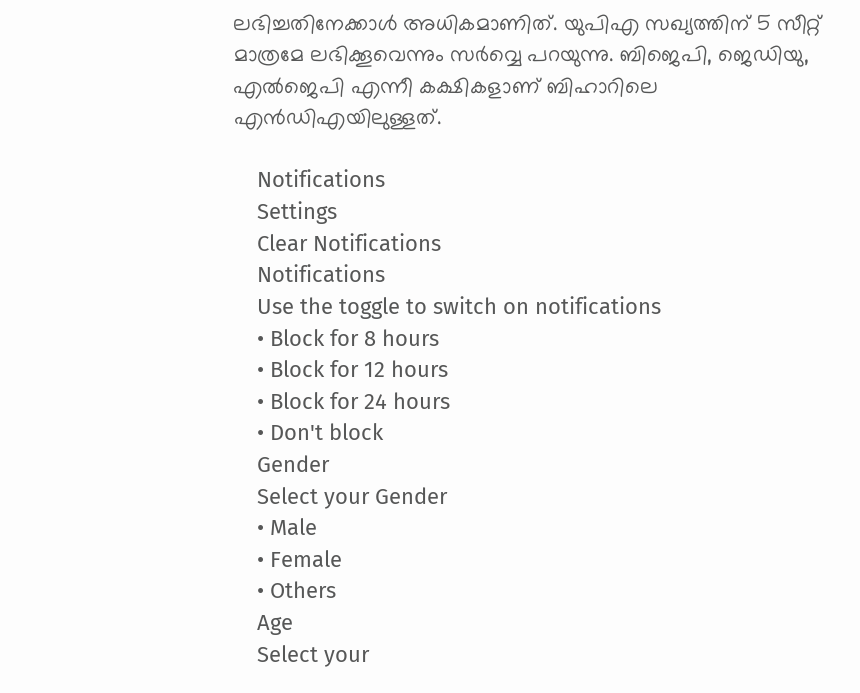ലഭിച്ചതിനേക്കാള്‍ അധികമാണിത്. യുപിഎ സഖ്യത്തിന് 5 സീറ്റ് മാത്രമേ ലഭിക്കൂവെന്നും സര്‍വ്വെ പറയുന്നു. ബിജെപി, ജെഡിയു, എല്‍ജെപി എന്നീ കക്ഷികളാണ് ബിഹാറിലെ എന്‍ഡിഎയിലുള്ളത്.

    Notifications
    Settings
    Clear Notifications
    Notifications
    Use the toggle to switch on notifications
    • Block for 8 hours
    • Block for 12 hours
    • Block for 24 hours
    • Don't block
    Gender
    Select your Gender
    • Male
    • Female
    • Others
    Age
    Select your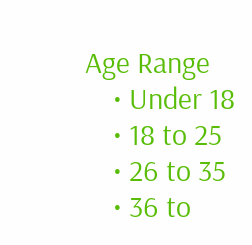Age Range
    • Under 18
    • 18 to 25
    • 26 to 35
    • 36 to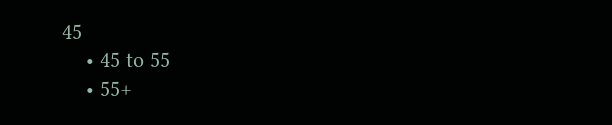45
    • 45 to 55
    • 55+